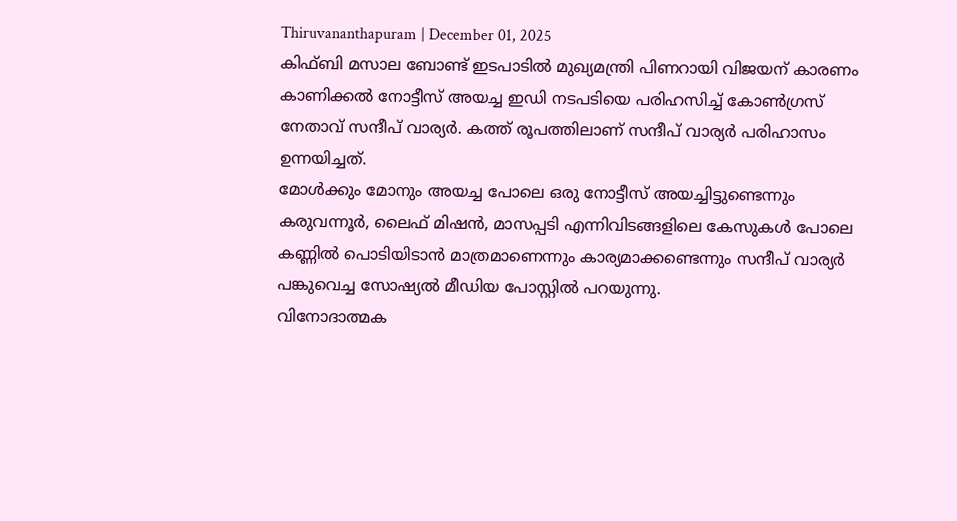Thiruvananthapuram | December 01, 2025
കിഫ്ബി മസാല ബോണ്ട് ഇടപാടിൽ മുഖ്യമന്ത്രി പിണറായി വിജയന് കാരണം കാണിക്കൽ നോട്ടീസ് അയച്ച ഇഡി നടപടിയെ പരിഹസിച്ച് കോൺഗ്രസ് നേതാവ് സന്ദീപ് വാര്യർ. കത്ത് രൂപത്തിലാണ് സന്ദീപ് വാര്യർ പരിഹാസം ഉന്നയിച്ചത്.
മോൾക്കും മോനും അയച്ച പോലെ ഒരു നോട്ടീസ് അയച്ചിട്ടുണ്ടെന്നും കരുവന്നൂർ, ലൈഫ് മിഷൻ, മാസപ്പടി എന്നിവിടങ്ങളിലെ കേസുകൾ പോലെ കണ്ണിൽ പൊടിയിടാൻ മാത്രമാണെന്നും കാര്യമാക്കണ്ടെന്നും സന്ദീപ് വാര്യർ പങ്കുവെച്ച സോഷ്യൽ മീഡിയ പോസ്റ്റിൽ പറയുന്നു.
വിനോദാത്മക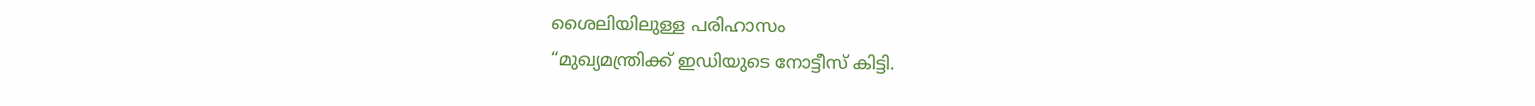ശൈലിയിലുള്ള പരിഹാസം
“മുഖ്യമന്ത്രിക്ക് ഇഡിയുടെ നോട്ടീസ് കിട്ടി.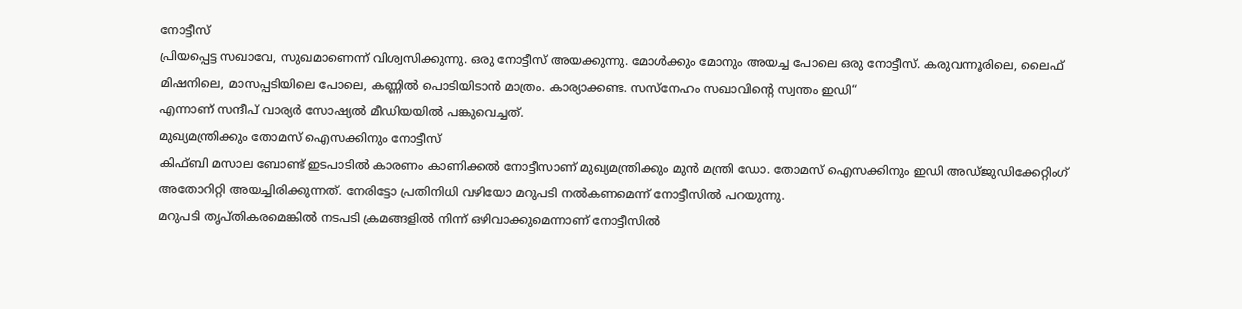നോട്ടീസ്
പ്രിയപ്പെട്ട സഖാവേ, സുഖമാണെന്ന് വിശ്വസിക്കുന്നു. ഒരു നോട്ടീസ് അയക്കുന്നു. മോൾക്കും മോനും അയച്ച പോലെ ഒരു നോട്ടീസ്. കരുവന്നൂരിലെ, ലൈഫ് മിഷനിലെ, മാസപ്പടിയിലെ പോലെ, കണ്ണിൽ പൊടിയിടാൻ മാത്രം. കാര്യാക്കണ്ട. സസ്നേഹം സഖാവിന്റെ സ്വന്തം ഇഡി“
എന്നാണ് സന്ദീപ് വാര്യർ സോഷ്യൽ മീഡിയയിൽ പങ്കുവെച്ചത്.
മുഖ്യമന്ത്രിക്കും തോമസ് ഐസക്കിനും നോട്ടീസ്
കിഫ്ബി മസാല ബോണ്ട് ഇടപാടിൽ കാരണം കാണിക്കൽ നോട്ടീസാണ് മുഖ്യമന്ത്രിക്കും മുൻ മന്ത്രി ഡോ. തോമസ് ഐസക്കിനും ഇഡി അഡ്ജുഡിക്കേറ്റിംഗ് അതോറിറ്റി അയച്ചിരിക്കുന്നത്. നേരിട്ടോ പ്രതിനിധി വഴിയോ മറുപടി നൽകണമെന്ന് നോട്ടീസിൽ പറയുന്നു.
മറുപടി തൃപ്തികരമെങ്കിൽ നടപടി ക്രമങ്ങളിൽ നിന്ന് ഒഴിവാക്കുമെന്നാണ് നോട്ടീസിൽ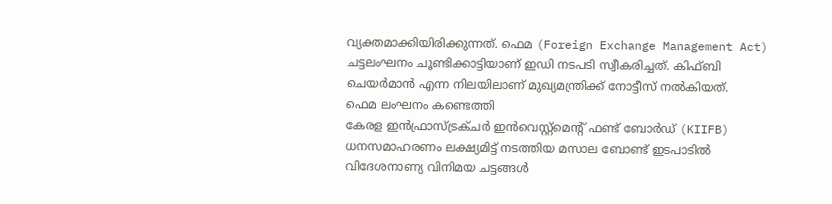വ്യക്തമാക്കിയിരിക്കുന്നത്. ഫെമ (Foreign Exchange Management Act) ചട്ടലംഘനം ചൂണ്ടിക്കാട്ടിയാണ് ഇഡി നടപടി സ്വീകരിച്ചത്. കിഫ്ബി ചെയർമാൻ എന്ന നിലയിലാണ് മുഖ്യമന്ത്രിക്ക് നോട്ടീസ് നൽകിയത്.
ഫെമ ലംഘനം കണ്ടെത്തി
കേരള ഇൻഫ്രാസ്ട്രക്ചർ ഇൻവെസ്റ്റ്മെന്റ് ഫണ്ട് ബോർഡ് (KIIFB) ധനസമാഹരണം ലക്ഷ്യമിട്ട് നടത്തിയ മസാല ബോണ്ട് ഇടപാടിൽ വിദേശനാണ്യ വിനിമയ ചട്ടങ്ങൾ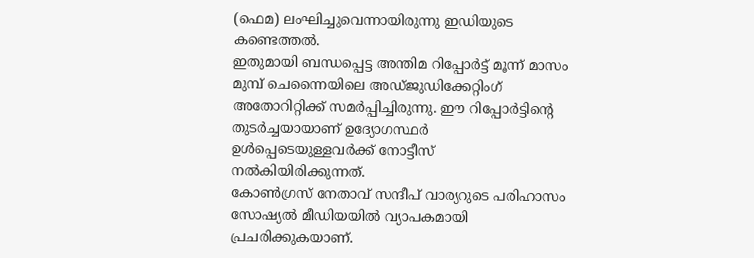(ഫെമ) ലംഘിച്ചുവെന്നായിരുന്നു ഇഡിയുടെ കണ്ടെത്തൽ.
ഇതുമായി ബന്ധപ്പെട്ട അന്തിമ റിപ്പോർട്ട് മൂന്ന് മാസം മുമ്പ് ചെന്നൈയിലെ അഡ്ജുഡിക്കേറ്റിംഗ് അതോറിറ്റിക്ക് സമർപ്പിച്ചിരുന്നു. ഈ റിപ്പോർട്ടിന്റെ തുടർച്ചയായാണ് ഉദ്യോഗസ്ഥർ ഉൾപ്പെടെയുള്ളവർക്ക് നോട്ടീസ് നൽകിയിരിക്കുന്നത്.
കോൺഗ്രസ് നേതാവ് സന്ദീപ് വാര്യറുടെ പരിഹാസം സോഷ്യൽ മീഡിയയിൽ വ്യാപകമായി പ്രചരിക്കുകയാണ്.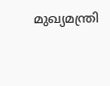മുഖ്യമന്ത്രി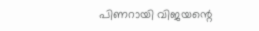പിണറായി വിജയന്റെ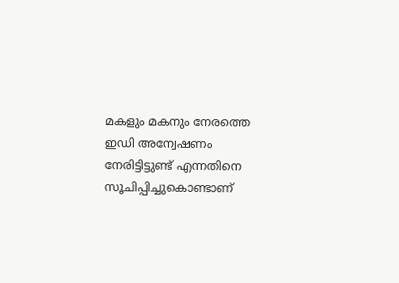മകളും മകനും നേരത്തെ ഇഡി അന്വേഷണം നേരിട്ടിട്ടുണ്ട് എന്നതിനെ സൂചിപ്പിച്ചുകൊണ്ടാണ്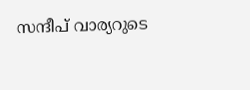സന്ദീപ് വാര്യറുടെ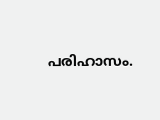പരിഹാസം.